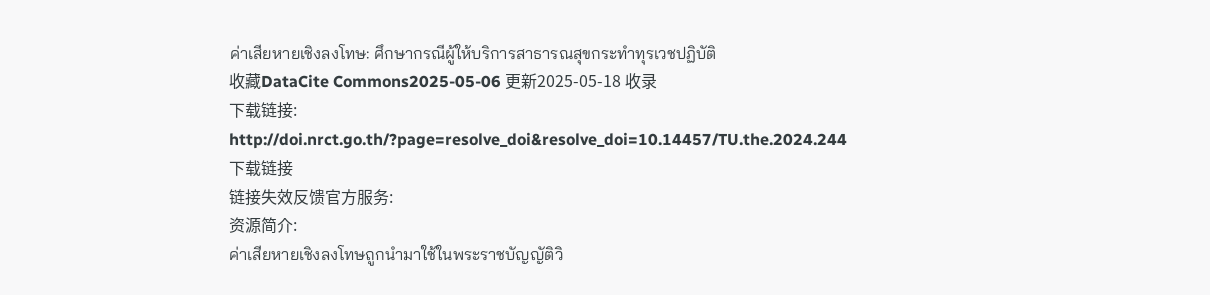ค่าเสียหายเชิงลงโทษ: ศึกษากรณีผู้ให้บริการสาธารณสุขกระทำทุรเวชปฏิบัติ
收藏DataCite Commons2025-05-06 更新2025-05-18 收录
下载链接:
http://doi.nrct.go.th/?page=resolve_doi&resolve_doi=10.14457/TU.the.2024.244
下载链接
链接失效反馈官方服务:
资源简介:
ค่าเสียหายเชิงลงโทษถูกนำมาใช้ในพระราชบัญญัติวิ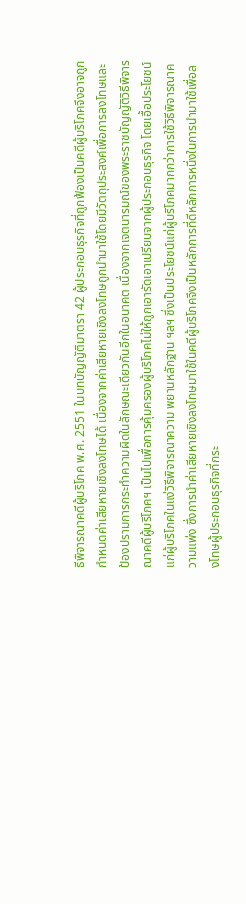ธีพิจารณาคดีผู้บริโภค พ.ศ. 2551 ในบทบัญญัติมาตรา 42 ผู้ประกอบธุรกิจที่ถูกฟ้องเป็นคดีผู้บริโภคจึงอาจถูกกำหนดค่าเสียหายเชิงลงโทษได้ เนื่องจากค่าเสียหายเชิงลงโทษถูกนำมาใช้โดยมีวัตถุประสงค์เพื่อการลงโทษและป้องปรามการกระทำความผิดในลักษณะเดียวกันอีกในอนาคต เนื่องจากเจตนารมณ์ของพระราชบัญญัติวิธีพิจารณาคดีผู้บริโภคฯ เป็นไปเพื่อการคุ้มครองผู้บริโภคไม่ให้ถูกเอารัดเอาเปรียบจากผู้ประกอบธุรกิจ โดยเอื้อประโยชน์แก่ผู้บริโภคในแง่วิธีพิจารณาความ พยานหลักฐาน ฯลฯ ซึ่งเป็นประโยชน์แก่ผู้บริโภคมากกว่าการใช้วิธีพิจารณาความแพ่ง ซึ่งการนำค่าเสียหายเชิงลงโทษมาใช้ในคดีผู้บริโภคจึงเป็นหลักการที่ดีหลักการหนึ่งในการนำมาใช้เพื่อลงโทษผู้ประกอบธุรกิจที่กระ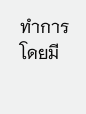ทำการโดยมี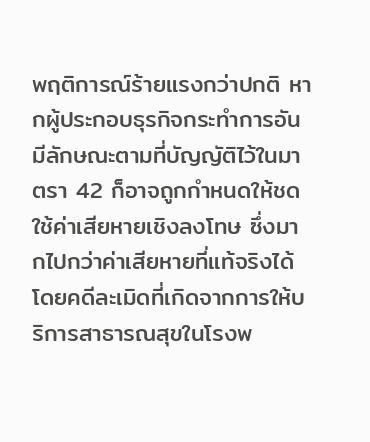พฤติการณ์ร้ายแรงกว่าปกติ หากผู้ประกอบธุรกิจกระทำการอันมีลักษณะตามที่บัญญัติไว้ในมาตรา 42 ก็อาจถูกกำหนดให้ชดใช้ค่าเสียหายเชิงลงโทษ ซึ่งมากไปกว่าค่าเสียหายที่แท้จริงได้ โดยคดีละเมิดที่เกิดจากการให้บริการสาธารณสุขในโรงพ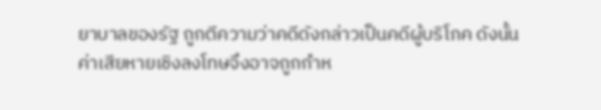ยาบาลของรัฐ ถูกตีความว่าคดีดังกล่าวเป็นคดีผู้บริโภค ดังนั้นค่าเสียหายเชิงลงโทษจึงอาจถูกกำห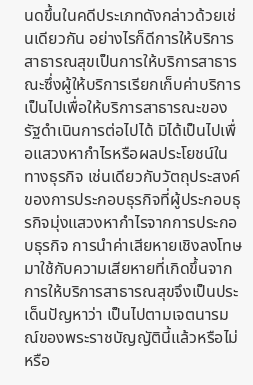นดขึ้นในคดีประเภทดังกล่าวด้วยเช่นเดียวกัน อย่างไรก็ดีการให้บริการสาธารณสุขเป็นการให้บริการสาธารณะซึ่งผู้ให้บริการเรียกเก็บค่าบริการ เป็นไปเพื่อให้บริการสาธารณะของรัฐดำเนินการต่อไปได้ มิได้เป็นไปเพื่อแสวงหากำไรหรือผลประโยชน์ในทางธุรกิจ เช่นเดียวกับวัตถุประสงค์ของการประกอบธุรกิจที่ผู้ประกอบธุรกิจมุ่งแสวงหากำไรจากการประกอบธุรกิจ การนำค่าเสียหายเชิงลงโทษมาใช้กับความเสียหายที่เกิดขึ้นจากการให้บริการสาธารณสุขจึงเป็นประเด็นปัญหาว่า เป็นไปตามเจตนารมณ์ของพระราชบัญญัตินี้แล้วหรือไม่ หรือ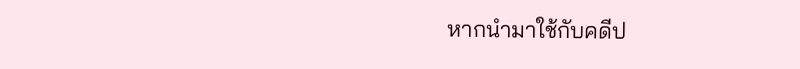หากนำมาใช้กับคดีป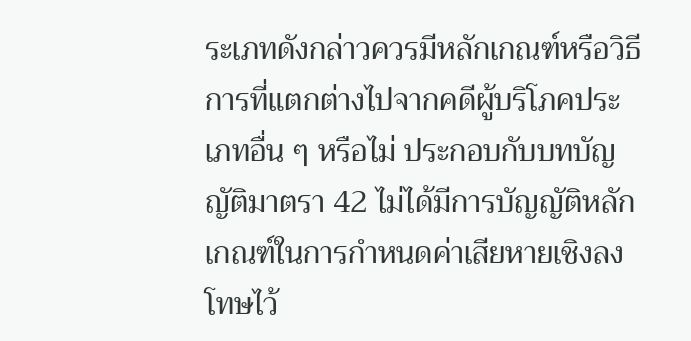ระเภทดังกล่าวควรมีหลักเกณฑ์หรือวิธีการที่แตกต่างไปจากคดีผู้บริโภคประเภทอื่น ๆ หรือไม่ ประกอบกับบทบัญญัติมาตรา 42 ไม่ได้มีการบัญญัติหลักเกณฑ์ในการกำหนดค่าเสียหายเชิงลงโทษไว้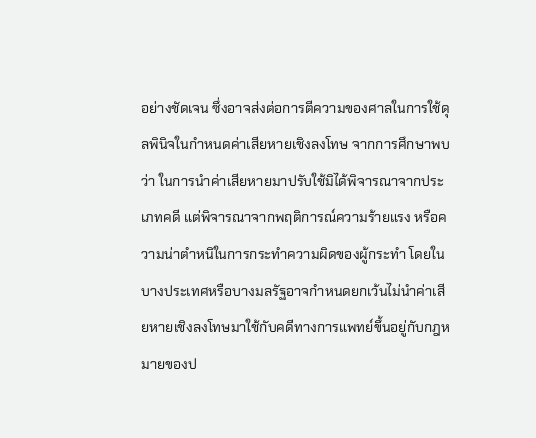อย่างชัดเจน ซึ่งอาจส่งต่อการตีความของศาลในการใช้ดุลพินิจในกำหนดค่าเสียหายเชิงลงโทษ จากการศึกษาพบว่า ในการนำค่าเสียหายมาปรับใช้มิได้พิจารณาจากประเภทคดี แต่พิจารณาจากพฤติการณ์ความร้ายแรง หรือความน่าตำหนิในการกระทำความผิดของผู้กระทำ โดยในบางประเทศหรือบางมลรัฐอาจกำหนดยกเว้นไม่นำค่าเสียหายเชิงลงโทษมาใช้กับคดีทางการแพทย์ขึ้นอยู่กับกฎหมายของป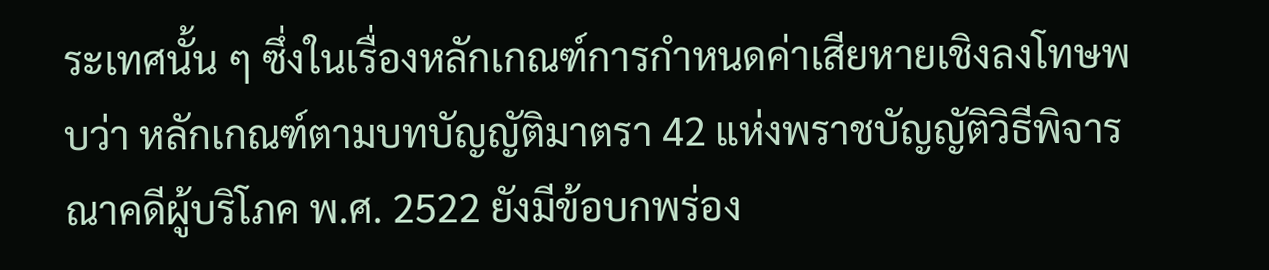ระเทศนั้น ๆ ซึ่งในเรื่องหลักเกณฑ์การกำหนดค่าเสียหายเชิงลงโทษพบว่า หลักเกณฑ์ตามบทบัญญัติมาตรา 42 แห่งพราชบัญญัติวิธีพิจารณาคดีผู้บริโภค พ.ศ. 2522 ยังมีข้อบกพร่อง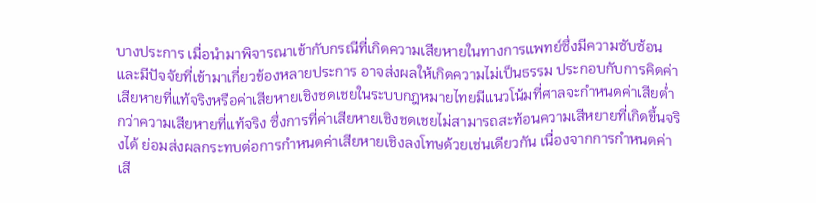บางประการ เมื่อนำมาพิจารณาเข้ากับกรณีที่เกิดความเสียหายในทางการแพทย์ซึ่งมีความซับซ้อน และมีปัจจัยที่เข้ามาเกี่ยวข้องหลายประการ อาจส่งผลให้เกิดความไม่เป็นธรรม ประกอบกับการคิดค่าเสียหายที่แท้จริงหรือค่าเสียหายเชิงชดเชยในระบบกฎหมายไทยมีแนวโน้มที่ศาลจะกำหนดค่าเสียต่ำกว่าความเสียหายที่แท้จริง ซึ่งการที่ค่าเสียหายเชิงชดเชยไม่สามารถสะท้อนความเสีหยายที่เกิดขึ้นจริงได้ ย่อมส่งผลกระทบต่อการกำหนดค่าเสียหายเชิงลงโทษด้วยเช่นเดียวกัน เนื่องจากการกำหนดค่าเสี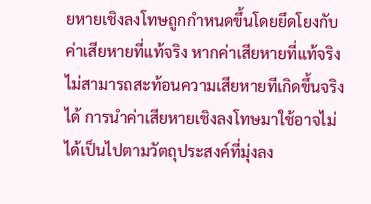ยหายเชิงลงโทษถูกกำหนดขึ้นโดยยึดโยงกับค่าเสียหายที่แท้จริง หากค่าเสียหายที่แท้จริงไม่สามารถสะท้อนความเสียหายทีเกิดขึ้นจริงได้ การนำค่าเสียหายเชิงลงโทษมาใช้อาจไม่ได้เป็นไปตามวัตถุประสงค์ที่มุ่งลง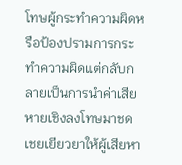โทษผู้กระทำความผิดหรือป้องปรามการกระทำความผิดแต่กลับกลายเป็นการนำค่าเสียหายเชิงลงโทษมาชดเชยเยียวยาให้ผู้เสียหา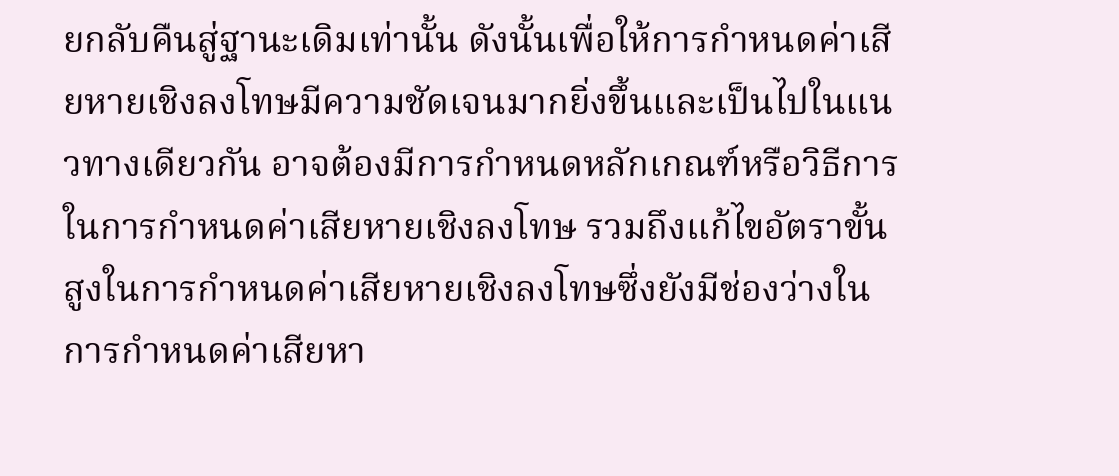ยกลับคืนสู่ฐานะเดิมเท่านั้น ดังนั้นเพื่อให้การกำหนดค่าเสียหายเชิงลงโทษมีความชัดเจนมากยิ่งขึ้นและเป็นไปในแนวทางเดียวกัน อาจต้องมีการกำหนดหลักเกณฑ์หรือวิธีการในการกำหนดค่าเสียหายเชิงลงโทษ รวมถึงแก้ไขอัตราขั้นสูงในการกำหนดค่าเสียหายเชิงลงโทษซึ่งยังมีช่องว่างในการกำหนดค่าเสียหา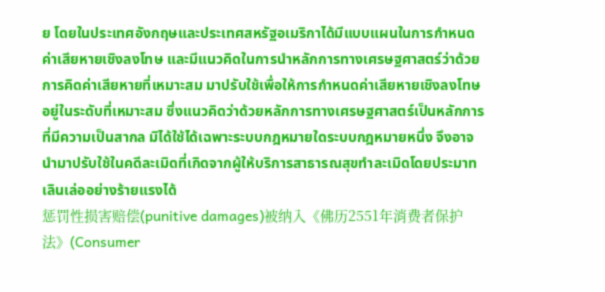ย โดยในประเทศอังกฤษและประเทศสหรัฐอเมริกาได้มีแบบแผนในการกำหนดค่าเสียหายเชิงลงโทษ และมีแนวคิดในการนำหลักการทางเศรษฐศาสตร์ว่าด้วยการคิดค่าเสียหายที่เหมาะสม มาปรับใช้เพื่อให้การกำหนดค่าเสียหายเชิงลงโทษอยู่ในระดับที่เหมาะสม ซึ่งแนวคิดว่าด้วยหลักการทางเศรษฐศาสตร์เป็นหลักการที่มีความเป็นสากล มิได้ใช้ได้เฉพาะระบบกฎหมายใดระบบกฎหมายหนึ่ง จึงอาจนำมาปรับใช้ในคดีละเมิดที่เกิดจากผู้ให้บริการสาธารณสุขทำละเมิดโดยประมาทเลินเล่ออย่างร้ายแรงได้
惩罚性损害赔偿(punitive damages)被纳入《佛历2551年消费者保护法》(Consumer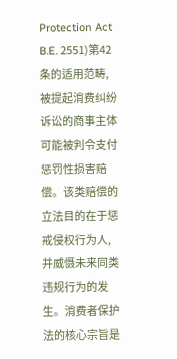Protection Act B.E. 2551)第42条的适用范畴,被提起消费纠纷诉讼的商事主体可能被判令支付惩罚性损害赔偿。该类赔偿的立法目的在于惩戒侵权行为人,并威慑未来同类违规行为的发生。消费者保护法的核心宗旨是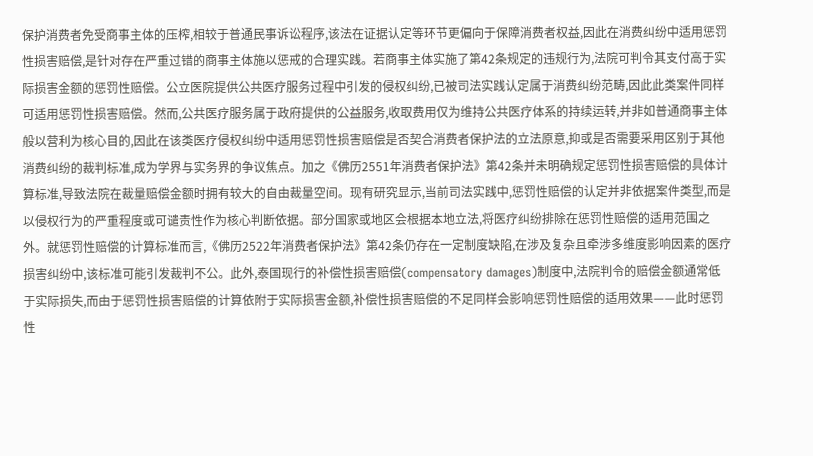保护消费者免受商事主体的压榨,相较于普通民事诉讼程序,该法在证据认定等环节更偏向于保障消费者权益,因此在消费纠纷中适用惩罚性损害赔偿,是针对存在严重过错的商事主体施以惩戒的合理实践。若商事主体实施了第42条规定的违规行为,法院可判令其支付高于实际损害金额的惩罚性赔偿。公立医院提供公共医疗服务过程中引发的侵权纠纷,已被司法实践认定属于消费纠纷范畴,因此此类案件同样可适用惩罚性损害赔偿。然而,公共医疗服务属于政府提供的公益服务,收取费用仅为维持公共医疗体系的持续运转,并非如普通商事主体般以营利为核心目的,因此在该类医疗侵权纠纷中适用惩罚性损害赔偿是否契合消费者保护法的立法原意,抑或是否需要采用区别于其他消费纠纷的裁判标准,成为学界与实务界的争议焦点。加之《佛历2551年消费者保护法》第42条并未明确规定惩罚性损害赔偿的具体计算标准,导致法院在裁量赔偿金额时拥有较大的自由裁量空间。现有研究显示,当前司法实践中,惩罚性赔偿的认定并非依据案件类型,而是以侵权行为的严重程度或可谴责性作为核心判断依据。部分国家或地区会根据本地立法,将医疗纠纷排除在惩罚性赔偿的适用范围之外。就惩罚性赔偿的计算标准而言,《佛历2522年消费者保护法》第42条仍存在一定制度缺陷,在涉及复杂且牵涉多维度影响因素的医疗损害纠纷中,该标准可能引发裁判不公。此外,泰国现行的补偿性损害赔偿(compensatory damages)制度中,法院判令的赔偿金额通常低于实际损失,而由于惩罚性损害赔偿的计算依附于实际损害金额,补偿性损害赔偿的不足同样会影响惩罚性赔偿的适用效果——此时惩罚性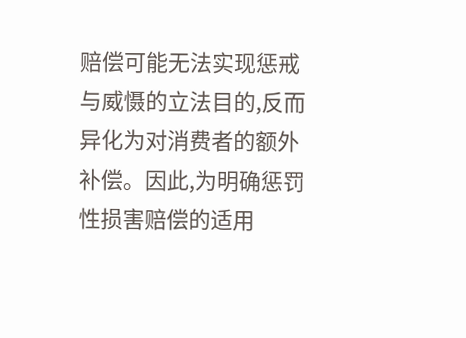赔偿可能无法实现惩戒与威慑的立法目的,反而异化为对消费者的额外补偿。因此,为明确惩罚性损害赔偿的适用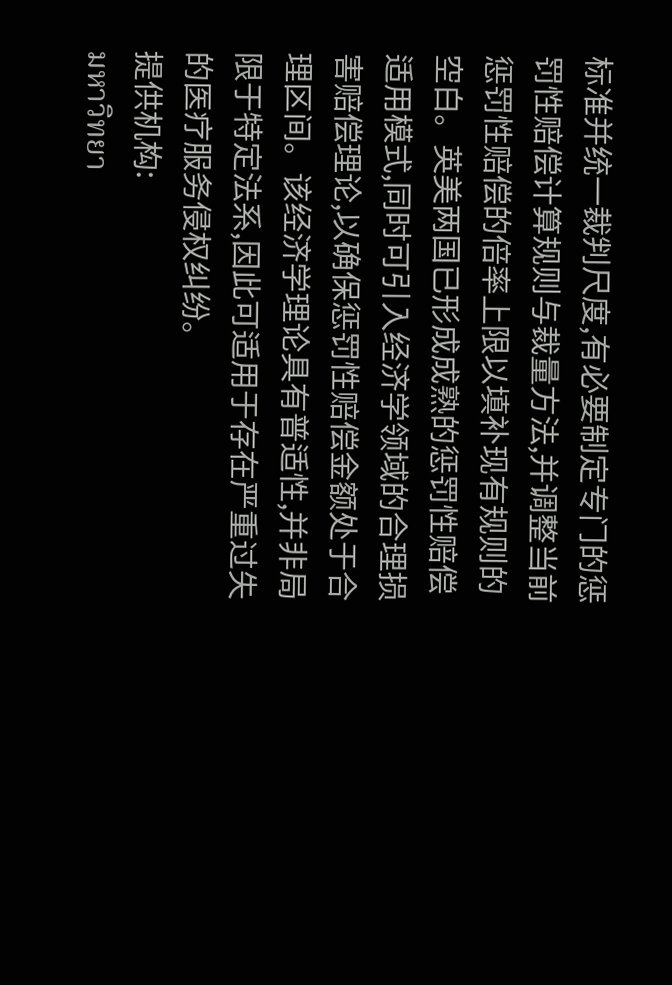标准并统一裁判尺度,有必要制定专门的惩罚性赔偿计算规则与裁量方法,并调整当前惩罚性赔偿的倍率上限以填补现有规则的空白。英美两国已形成成熟的惩罚性赔偿适用模式,同时可引入经济学领域的合理损害赔偿理论,以确保惩罚性赔偿金额处于合理区间。该经济学理论具有普适性,并非局限于特定法系,因此可适用于存在严重过失的医疗服务侵权纠纷。
提供机构:
มหาวิทยา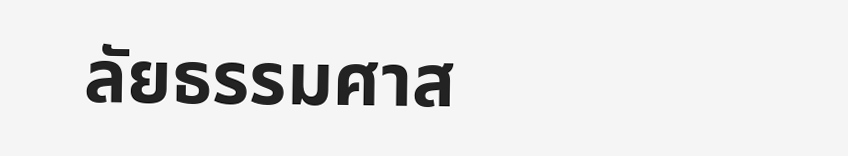ลัยธรรมศาส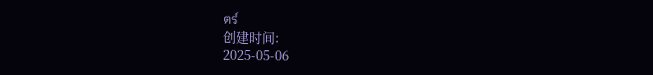ตร์
创建时间:
2025-05-06